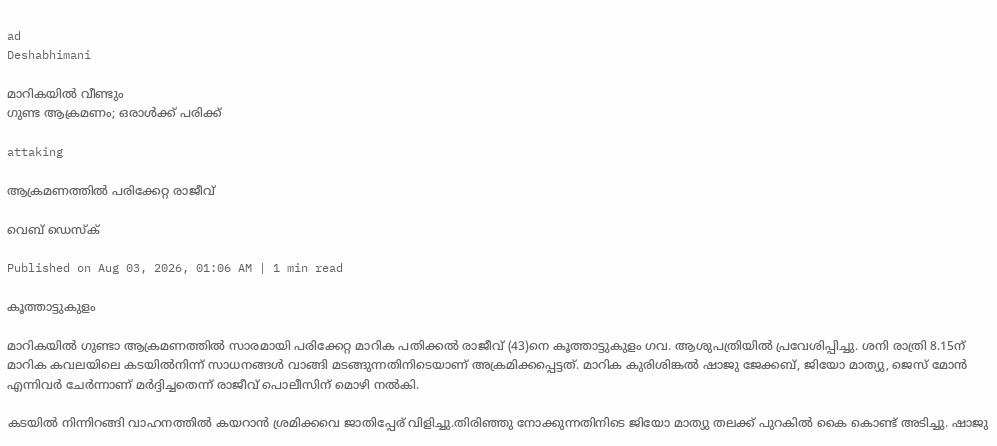ad
Deshabhimani

മാറികയിൽ വീണ്ടും
ഗുണ്ട ആക്രമണം; ഒരാൾക്ക് പരിക്ക്‌

attaking

ആക്രമണത്തിൽ പരിക്കേറ്റ രാജീവ്

വെബ് ഡെസ്ക്

Published on Aug 03, 2026, 01:06 AM | 1 min read

കൂത്താട്ടുകുളം

മാറികയിൽ ഗുണ്ടാ ആക്രമണത്തിൽ സാരമായി പരിക്കേറ്റ മാറിക പതിക്കൽ രാജീവ് (43)നെ കൂത്താട്ടുകുളം ഗവ. ആശുപത്രിയിൽ പ്രവേശിപ്പിച്ചു. ശനി രാത്രി 8.15ന്‌ മാറിക കവലയിലെ കടയിൽനിന്ന്‌ സാധനങ്ങൾ വാങ്ങി മടങ്ങുന്നതിനിടെയാണ് അക്രമിക്കപ്പെട്ടത്. മാറിക കുരിശിങ്കൽ ഷാജു ജേക്കബ്, ജിയോ മാത്യു, ജെസ് മോൻ എന്നിവർ ചേർന്നാണ് മർദ്ദിച്ചതെന്ന് രാജീവ് പൊലീസിന് മൊഴി നൽകി.

കടയിൽ നിന്നിറങ്ങി വാഹനത്തിൽ കയറാൻ ശ്രമിക്കവെ ജാതിപ്പേര് വിളിച്ചു.തിരിഞ്ഞു നോക്കുന്നതിനിടെ ജിയോ മാത്യു തലക്ക് പുറകിൽ കൈ കൊണ്ട് അടിച്ചു. ഷാജു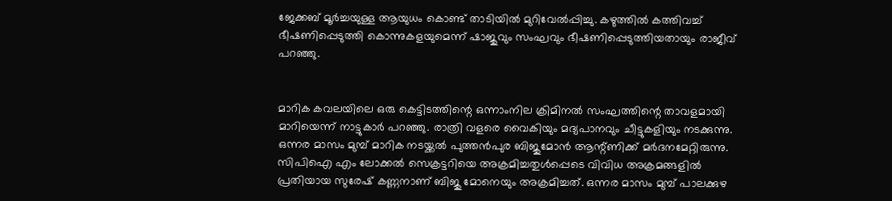ജേക്കബ് മൂർച്ചയുള്ള ആയുധം കൊണ്ട് താടിയിൽ മുറിവേൽപ്പിച്ചു. കഴുത്തിൽ കത്തിവച്ച് ഭീഷണിപ്പെടുത്തി കൊന്നുകളയുമെന്ന് ഷാജുവും സംഘവും ഭീഷണിപ്പെടുത്തിയതായും രാജീവ് പറഞ്ഞു.


മാറിക കവലയിലെ ഒരു കെട്ടിടത്തിന്റെ ഒന്നാംനില ക്രിമിനൽ സംഘത്തിന്റെ താവളമായി മാറിയെന്ന് നാട്ടുകാർ പറഞ്ഞു. രാത്രി വളരെ വൈകിയും മദ്യപാനവും ചീട്ടുകളിയും നടക്കുന്നു. ഒന്നര മാസം മുമ്പ് മാറിക നടയ്ക്കൽ പുത്തൻപുര ബിജുമോൻ ആന്റ്‌ണിക്ക് മർദനമേറ്റിരുന്നു. സിപിഐ എം ലോക്കൽ സെക്രട്ടറിയെ അക്രമിച്ചതുൾപ്പെടെ വിവിധ അക്രമങ്ങളിൽ പ്രതിയായ സുരേഷ് കണ്ണനാണ് ബിജു മോനെയും അക്രമിച്ചത്. ഒന്നര മാസം മുമ്പ് പാലക്കുഴ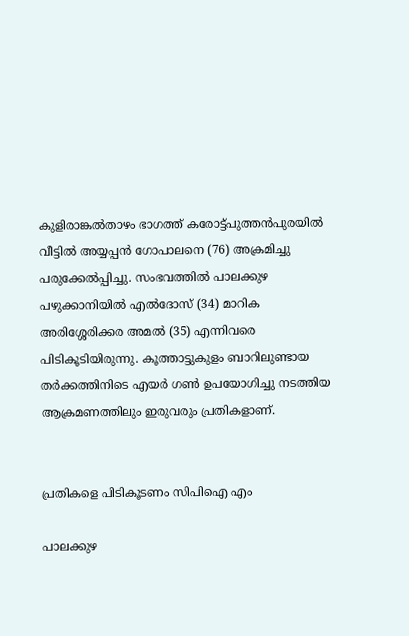കുളിരാങ്കൽതാഴം ഭാഗത്ത് കരോട്ട്പുത്തൻപുരയിൽ വീട്ടിൽ അയ്യപ്പൻ ഗോപാലനെ (76) അക്രമിച്ചു പരുക്കേൽപ്പിച്ചു. സംഭവത്തിൽ പാലക്കുഴ പഴുക്കാനിയിൽ എൽദോസ് (34) മാറിക അരിശ്ശേരിക്കര അമൽ (35) എന്നിവരെ പിടികൂടിയിരുന്നു. കൂത്താട്ടുകുളം ബാറിലുണ്ടായ തർക്കത്തിനിടെ എയർ ഗൺ ഉപയോഗിച്ചു നടത്തിയ ആക്രമണത്തിലും ഇരുവരും പ്രതികളാണ്.


പ്രതികളെ പിടികൂടണം സിപിഐ എം

പാലക്കുഴ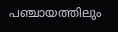പഞ്ചായത്തിലും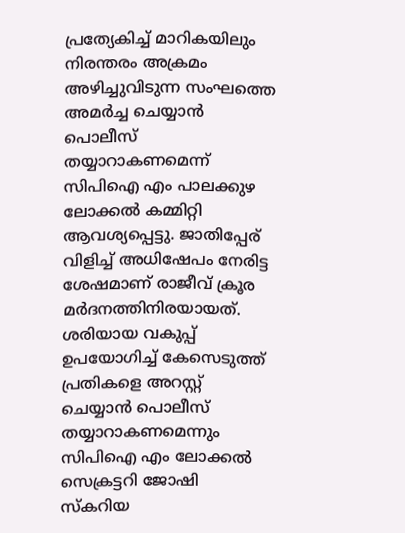പ്രത്യേകിച്ച് മാറികയിലും നിരന്തരം അക്രമം അഴിച്ചുവിടുന്ന സംഘത്തെ അമർച്ച ചെയ്യാൻ പൊലീസ് തയ്യാറാകണമെന്ന് സിപിഐ എം പാലക്കുഴ ലോക്കൽ കമ്മിറ്റി ആവശ്യപ്പെട്ടു. ജാതിപ്പേര്‌ വിളിച്ച് അധിഷേപം നേരിട്ട ശേഷമാണ് രാജീവ് ക്രൂര മർദനത്തിനിരയായത്. ശരിയായ വകുപ്പ് ഉപയോഗിച്ച് കേസെടുത്ത് പ്രതികളെ അറസ്റ്റ് ചെയ്യാൻ പൊലീസ് തയ്യാറാകണമെന്നും സിപിഐ എം ലോക്കൽ സെക്രട്ടറി ജോഷി സ്കറിയ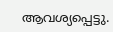ആവശ്യപ്പെട്ടു.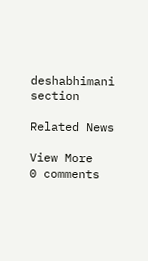deshabhimani section

Related News

View More
0 comments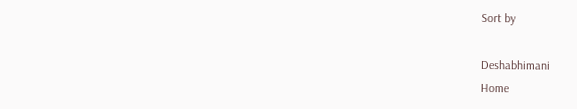Sort by

Deshabhimani
Home